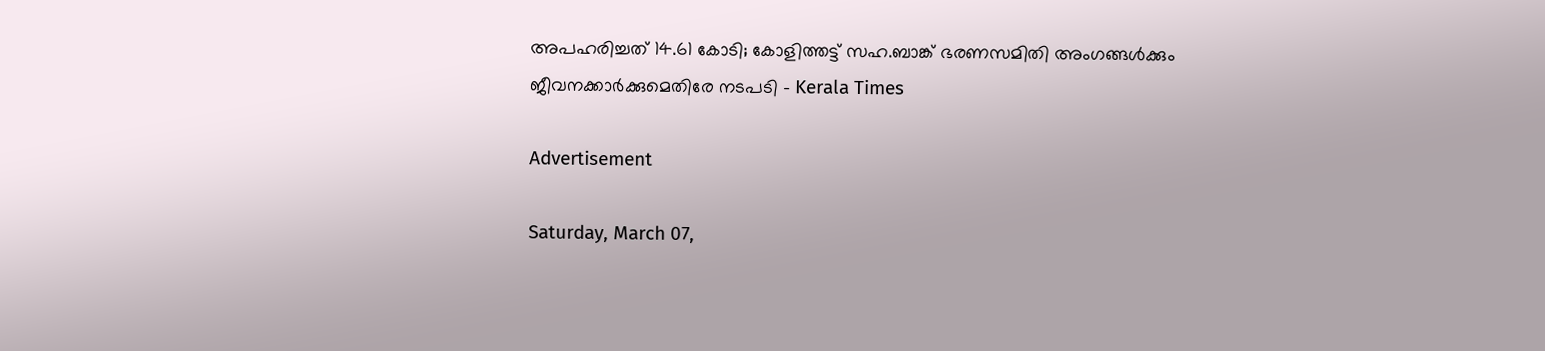അപഹരിച്ചത് 14.61 കോടി; കോളിത്തട്ട് സഹ.ബാങ്ക് ഭരണസമിതി അംഗങ്ങൾക്കും ജീവനക്കാർക്കുമെതിരേ നടപടി - Kerala Times

Advertisement

Saturday, March 07,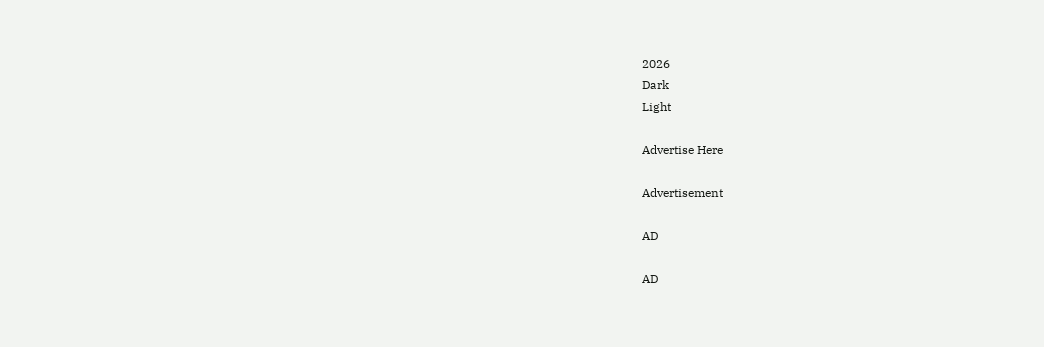2026
Dark
Light

Advertise Here

Advertisement

AD

AD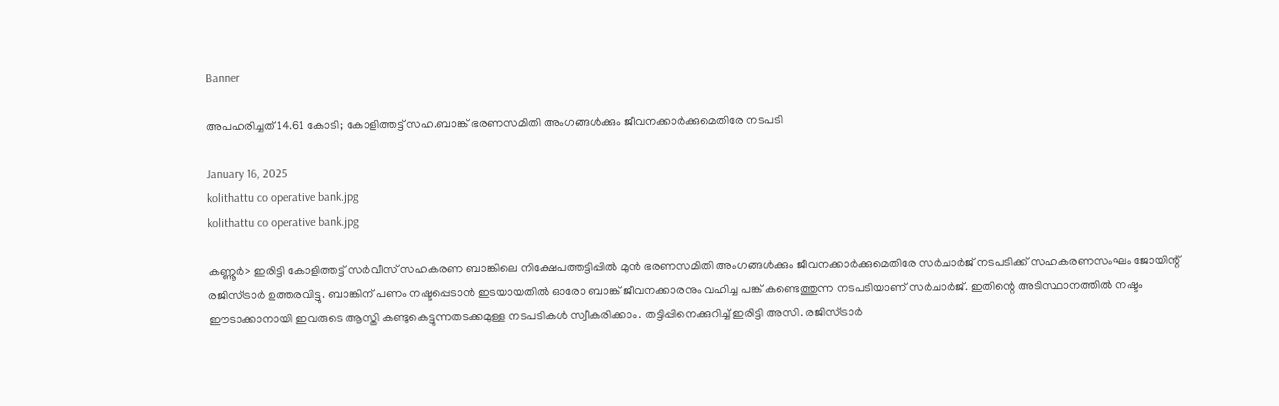Banner

അപഹരിച്ചത് 14.61 കോടി; കോളിത്തട്ട് സഹ.ബാങ്ക് ഭരണസമിതി അംഗങ്ങൾക്കും ജീവനക്കാർക്കുമെതിരേ നടപടി

January 16, 2025
kolithattu co operative bank.jpg
kolithattu co operative bank.jpg

കണ്ണൂർ> ഇരിട്ടി കോളിത്തട്ട് സർവീസ് സഹകരണ ബാങ്കിലെ നിക്ഷേപത്തട്ടിപ്പിൽ മുൻ ഭരണസമിതി അംഗങ്ങൾക്കും ജീവനക്കാർക്കുമെതിരേ സർചാർജ് നടപടിക്ക് സഹകരണസംഘം ജോയിന്റ് രജിസ്ട്രാർ ഉത്തരവിട്ടു. ബാങ്കിന് പണം നഷ്ടപ്പെടാൻ ഇടയായതിൽ ഓരോ ബാങ്ക് ജീവനക്കാരനും വഹിച്ച പങ്ക് കണ്ടെത്തുന്ന നടപടിയാണ് സർചാർജ്. ഇതിന്റെ അടിസ്ഥാനത്തിൽ നഷ്ടം ഈടാക്കാനായി ഇവരുടെ ആസ്തി കണ്ടുകെട്ടുന്നതടക്കമുള്ള നടപടികൾ സ്വീകരിക്കാം. തട്ടിപ്പിനെക്കുറിച്ച് ഇരിട്ടി അസി. രജിസ്ട്രാർ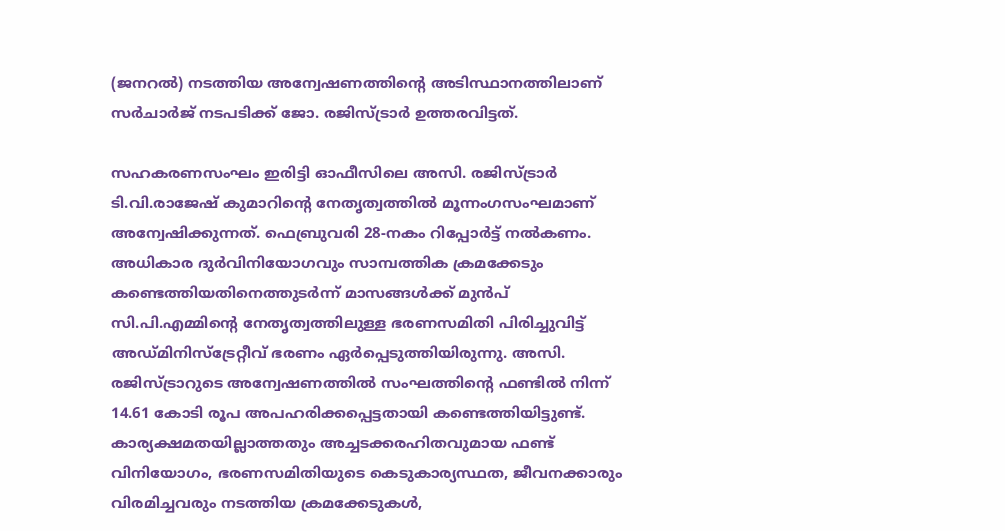(ജനറൽ) നടത്തിയ അന്വേഷണത്തിന്റെ അടിസ്ഥാനത്തിലാണ് സർചാർജ് നടപടിക്ക് ജോ. രജിസ്ട്രാർ ഉത്തരവിട്ടത്.

സഹകരണസംഘം ഇരിട്ടി ഓഫീസിലെ അസി. രജിസ്ട്രാർ ടി.വി.രാജേഷ് കുമാറിന്റെ നേതൃത്വത്തിൽ മൂന്നംഗസംഘമാണ് അന്വേഷിക്കുന്നത്. ഫെബ്രുവരി 28-നകം റിപ്പോർട്ട് നൽകണം. അധികാര ദുർവിനിയോഗവും സാമ്പത്തിക ക്രമക്കേടും കണ്ടെത്തിയതിനെത്തുടർന്ന് മാസങ്ങൾക്ക് മുൻപ് സി.പി.എമ്മിന്റെ നേതൃത്വത്തിലുള്ള ഭരണസമിതി പിരിച്ചുവിട്ട് അഡ്മിനിസ്ട്രേറ്റീവ് ഭരണം ഏർപ്പെടുത്തിയിരുന്നു. അസി. രജിസ്ട്രാറുടെ അന്വേഷണത്തിൽ സംഘത്തിന്റെ ഫണ്ടിൽ നിന്ന് 14.61 കോടി രൂപ അപഹരിക്കപ്പെട്ടതായി കണ്ടെത്തിയിട്ടുണ്ട്. കാര്യക്ഷമതയില്ലാത്തതും അച്ചടക്കരഹിതവുമായ ഫണ്ട് വിനിയോഗം, ഭരണസമിതിയുടെ കെടുകാര്യസ്ഥത, ജീവനക്കാരും വിരമിച്ചവരും നടത്തിയ ക്രമക്കേടുകൾ,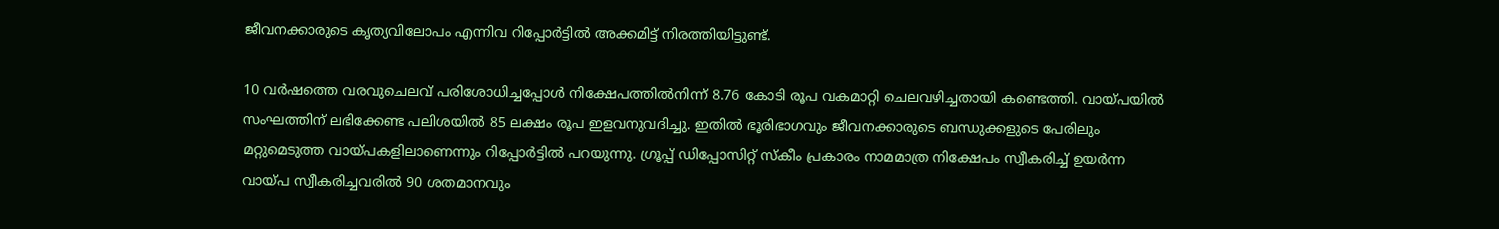ജീവനക്കാരുടെ കൃത്യവിലോപം എന്നിവ റിപ്പോർട്ടിൽ അക്കമിട്ട് നിരത്തിയിട്ടുണ്ട്.

10 വർഷത്തെ വരവുചെലവ് പരിശോധിച്ചപ്പോൾ നിക്ഷേപത്തിൽനിന്ന് 8.76 കോടി രൂപ വകമാറ്റി ചെലവഴിച്ചതായി കണ്ടെത്തി. വായ്പയിൽ സംഘത്തിന് ലഭിക്കേണ്ട പലിശയിൽ 85 ലക്ഷം രൂപ ഇളവനുവദിച്ചു. ഇതിൽ ഭൂരിഭാഗവും ജീവനക്കാരുടെ ബന്ധുക്കളുടെ പേരിലും മറ്റുമെടുത്ത വായ്പകളിലാണെന്നും റിപ്പോർട്ടിൽ പറയുന്നു. ഗ്രൂപ്പ് ഡിപ്പോസിറ്റ് സ്കീം പ്രകാരം നാമമാത്ര നിക്ഷേപം സ്വീകരിച്ച് ഉയർന്ന വായ്പ സ്വീകരിച്ചവരിൽ 90 ശതമാനവും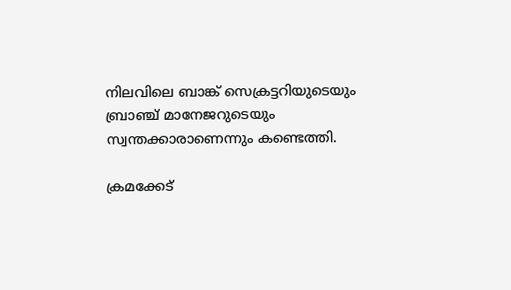നിലവിലെ ബാങ്ക് സെക്രട്ടറിയുടെയും ബ്രാഞ്ച് മാനേജറുടെയും സ്വന്തക്കാരാണെന്നും കണ്ടെത്തി.

ക്രമക്കേട്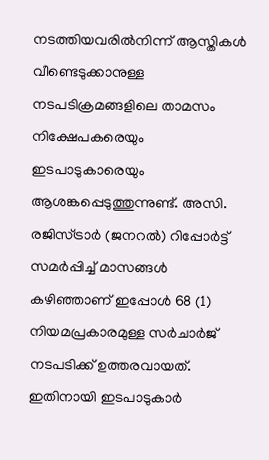നടത്തിയവരിൽനിന്ന് ആസ്തികൾ വീണ്ടെടുക്കാനുള്ള നടപടിക്രമങ്ങളിലെ താമസം നിക്ഷേപകരെയും ഇടപാടുകാരെയും ആശങ്കപ്പെടുത്തുന്നുണ്ട്. അസി. രജിസ്ട്രാർ (ജനറൽ) റിപ്പോർട്ട് സമർപ്പിച്ച് മാസങ്ങൾ കഴിഞ്ഞാണ് ഇപ്പോൾ 68 (1) നിയമപ്രകാരമുള്ള സർചാർജ് നടപടിക്ക് ഉത്തരവായത്. ഇതിനായി ഇടപാടുകാർ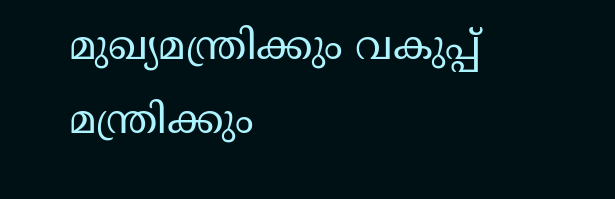മുഖ്യമന്ത്രിക്കും വകുപ്പ് മന്ത്രിക്കും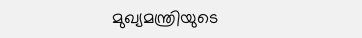മുഖ്യമന്ത്രിയുടെ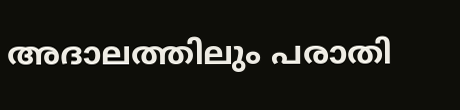അദാലത്തിലും പരാതി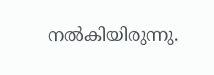നൽകിയിരുന്നു.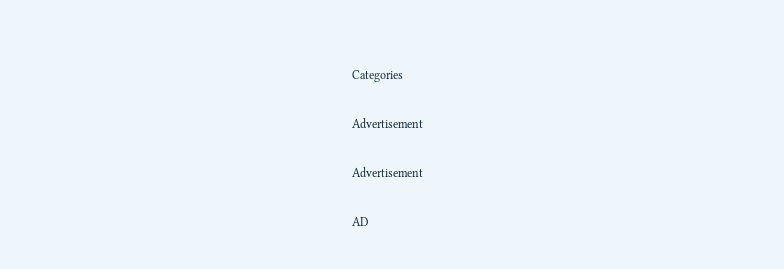Categories

Advertisement

Advertisement

AD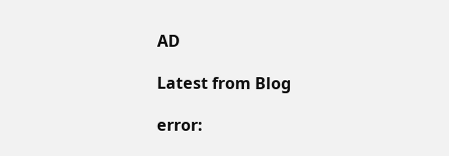AD

Latest from Blog

error: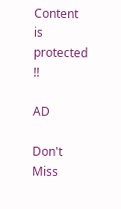Content is protected !!

AD

Don't Miss